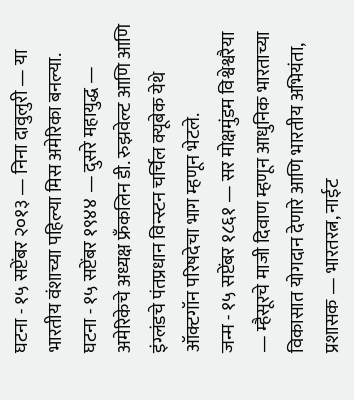घटना - १५ सप्टेंबर २०१३ — निना दावुलुरी — या भारतीय वंशाच्या पहिल्या मिस अमेरिका बनल्या.
घटना - १५ सप्टेंबर १९४४ — दुसरे महायुद्ध — अमेरिकेचे अध्यक्ष फ्रँकलिन डी. रुझवेल्ट आणि आणि इंग्लंडचे पंतप्रधान विन्स्टन चर्चिल क्यूबेक येथे ऑक्टगॉन परिषदेचा भाग म्हणून भेटले.
जन्म - १५ सप्टेंबर १८६१ — सर मोक्षमुंडम विश्वेश्वरैया — म्हैसूरचे माजी दिवाण म्हणून आधुनिक भारताच्या विकासात योगदान देणारे आणि भारतीय अभियंता, प्रशासक — भारतरत्न, नाईट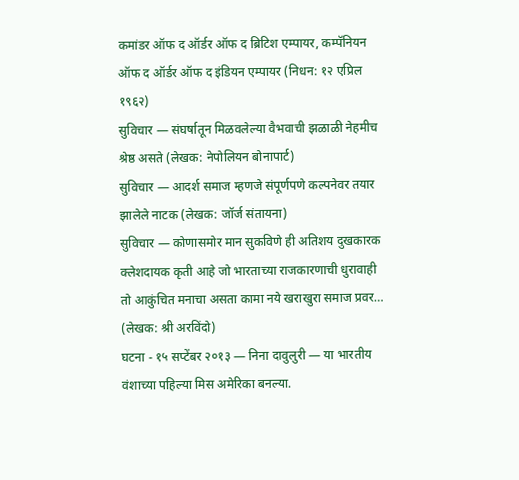कमांडर ऑफ द ऑर्डर ऑफ द ब्रिटिश एम्पायर, कम्पॅनियन ऑफ द ऑर्डर ऑफ द इंडियन एम्पायर (निधन: १२ एप्रिल १९६२)
सुविचार — संघर्षातून मिळवलेल्या वैभवाची झळाळी नेहमीच श्रेष्ठ असते (लेखक: नेपोलियन बोनापार्ट)
सुविचार — आदर्श समाज म्हणजे संपूर्णपणे कल्पनेवर तयार झालेले नाटक (लेखक: जॉर्ज संतायना)
सुविचार — कोणासमोर मान सुकविणे ही अतिशय दुखकारक क्लेशदायक कृती आहे जो भारताच्या राजकारणाची धुरावाही तो आकुंचित मनाचा असता कामा नये खराखुरा समाज प्रवर… (लेखक: श्री अरविंदो)
घटना - १५ सप्टेंबर २०१३ — निना दावुलुरी — या भारतीय वंशाच्या पहिल्या मिस अमेरिका बनल्या.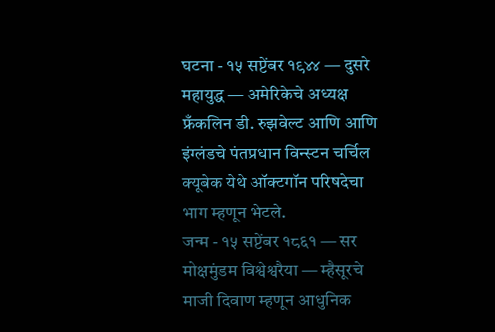घटना - १५ सप्टेंबर १९४४ — दुसरे महायुद्ध — अमेरिकेचे अध्यक्ष फ्रँकलिन डी. रुझवेल्ट आणि आणि इंग्लंडचे पंतप्रधान विन्स्टन चर्चिल क्यूबेक येथे ऑक्टगॉन परिषदेचा भाग म्हणून भेटले.
जन्म - १५ सप्टेंबर १८६१ — सर मोक्षमुंडम विश्वेश्वरैया — म्हैसूरचे माजी दिवाण म्हणून आधुनिक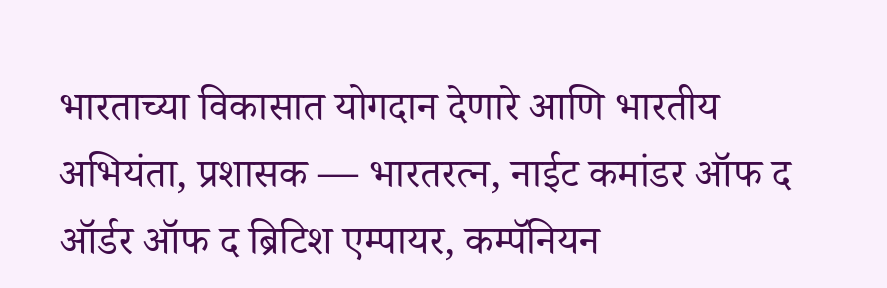भारताच्या विकासात योगदान देणारे आणि भारतीय अभियंता, प्रशासक — भारतरत्न, नाईट कमांडर ऑफ द ऑर्डर ऑफ द ब्रिटिश एम्पायर, कम्पॅनियन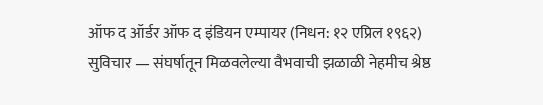ऑफ द ऑर्डर ऑफ द इंडियन एम्पायर (निधन: १२ एप्रिल १९६२)
सुविचार — संघर्षातून मिळवलेल्या वैभवाची झळाळी नेहमीच श्रेष्ठ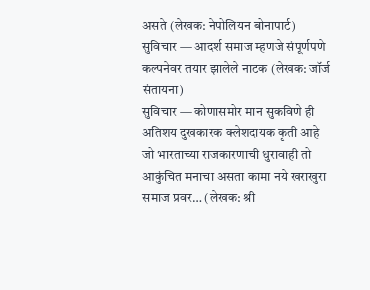असते (लेखक: नेपोलियन बोनापार्ट)
सुविचार — आदर्श समाज म्हणजे संपूर्णपणे कल्पनेवर तयार झालेले नाटक (लेखक: जॉर्ज संतायना)
सुविचार — कोणासमोर मान सुकविणे ही अतिशय दुखकारक क्लेशदायक कृती आहे जो भारताच्या राजकारणाची धुरावाही तो आकुंचित मनाचा असता कामा नये खराखुरा समाज प्रवर… (लेखक: श्री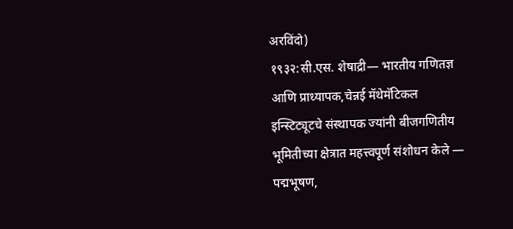अरविंदो)
१९३२:सी.एस. शेषाद्री— भारतीय गणितज्ञ आणि प्राध्यापक,चेन्नई मॅथेमॅटिकल इन्स्टिट्यूटचे संस्थापक ज्यांनी बीजगणितीय भूमितीच्या क्षेत्रात महत्त्वपूर्ण संशोधन केले — पद्मभूषण,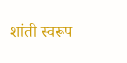शांती स्वरूप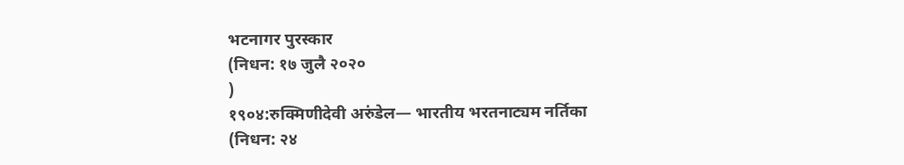भटनागर पुरस्कार
(निधन: १७ जुलै २०२०
)
१९०४:रुक्मिणीदेवी अरुंडेल— भारतीय भरतनाट्यम नर्तिका
(निधन: २४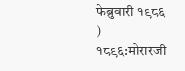फेब्रुवारी १९८६
)
१८९६:मोरारजी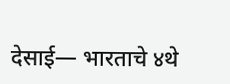देसाई— भारताचे ४थे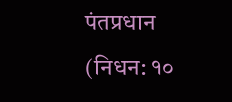पंतप्रधान
(निधन: १०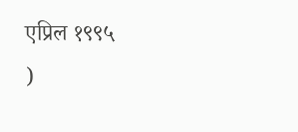एप्रिल १९९५
)